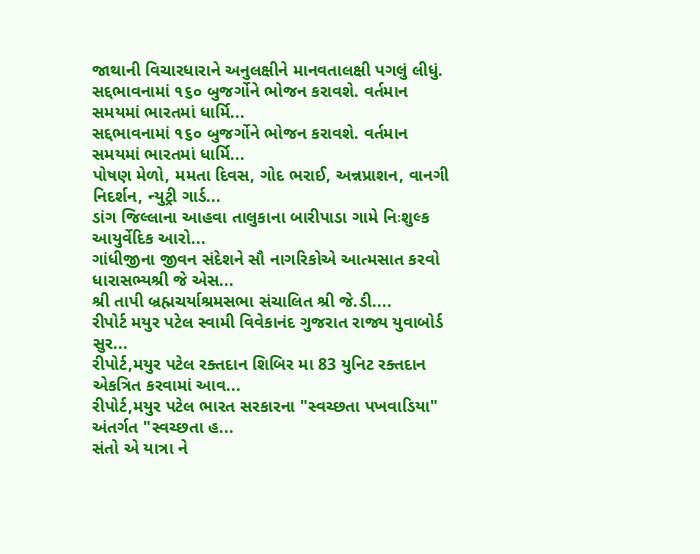જાથાની વિચારધારાને અનુલક્ષીને માનવતાલક્ષી પગલું લીધું.
સદ્દભાવનામાં ૧૬૦ બુજર્ગોને ભોજન કરાવશે. વર્તમાન સમયમાં ભારતમાં ધાર્મિ...
સદ્દભાવનામાં ૧૬૦ બુજર્ગોને ભોજન કરાવશે. વર્તમાન સમયમાં ભારતમાં ધાર્મિ...
પોષણ મેળો, મમતા દિવસ, ગોદ ભરાઈ, અન્નપ્રાશન, વાનગી નિદર્શન, ન્યુટ્રી ગાર્ડ...
ડાંગ જિલ્લાના આહવા તાલુકાના બારીપાડા ગામે નિઃશુલ્ક આયુર્વેદિક આરો...
ગાંધીજીના જીવન સંદેશને સૌ નાગરિકોએ આત્મસાત કરવો ધારાસભ્યશ્રી જે એસ...
શ્રી તાપી બ્રહ્મચર્યાશ્રમસભા સંચાલિત શ્રી જે.ડી....
રીપોર્ટ મયુર પટેલ સ્વામી વિવેકાનંદ ગુજરાત રાજ્ય યુવાબોર્ડ સુર...
રીપોર્ટ,મયુર પટેલ રક્તદાન શિબિર મા 83 યુનિટ રક્તદાન એકત્રિત કરવામાં આવ...
રીપોર્ટ,મયુર પટેલ ભારત સરકારના "સ્વચ્છતા પખવાડિયા" અંતર્ગત "સ્વચ્છતા હ...
સંતો એ યાત્રા ને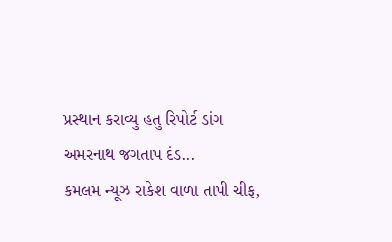પ્રસ્થાન કરાવ્યુ હતુ રિપોર્ટ ડાંગ અમરનાથ જગતાપ દંડ...
કમલમ ન્યૂઝ રાકેશ વાળા તાપી ચીફ,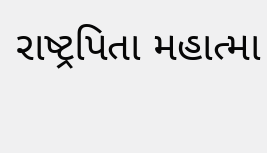રાષ્ટ્રપિતા મહાત્મા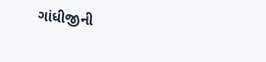ગાંધીજીની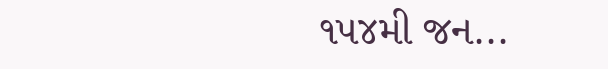૧૫૪મી જન...